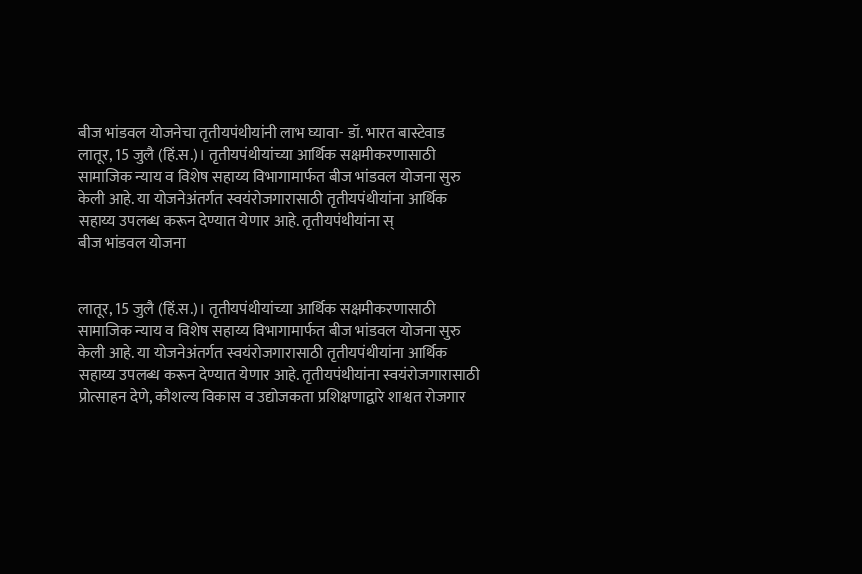बीज भांडवल योजनेचा तृतीयपंथीयांनी लाभ घ्यावा- डॉ. भारत बास्टेवाड
लातूर, 15 जुलै (हिं.स.)। तृतीयपंथीयांच्या आर्थिक सक्षमीकरणासाठी सामाजिक न्याय व विशेष सहाय्य विभागामार्फत बीज भांडवल योजना सुरु केली आहे. या योजनेअंतर्गत स्वयंरोजगारासाठी तृतीयपंथीयांना आर्थिक सहाय्य उपलब्ध करून देण्यात येणार आहे. तृतीयपंथीयांना स्
बीज भांडवल योजना


लातूर, 15 जुलै (हिं.स.)। तृतीयपंथीयांच्या आर्थिक सक्षमीकरणासाठी सामाजिक न्याय व विशेष सहाय्य विभागामार्फत बीज भांडवल योजना सुरु केली आहे. या योजनेअंतर्गत स्वयंरोजगारासाठी तृतीयपंथीयांना आर्थिक सहाय्य उपलब्ध करून देण्यात येणार आहे. तृतीयपंथीयांना स्वयंरोजगारासाठी प्रोत्साहन देणे, कौशल्य विकास व उद्योजकता प्रशिक्षणाद्वारे शाश्वत रोजगार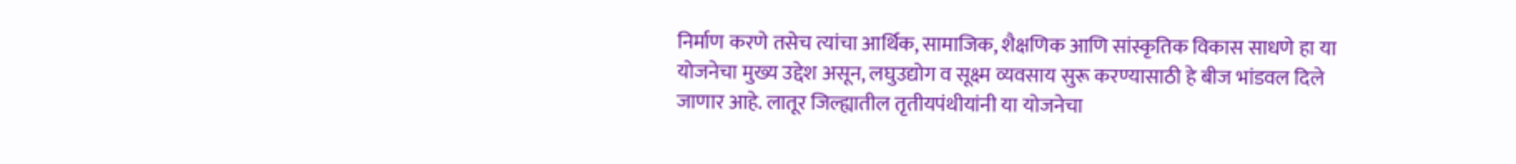निर्माण करणे तसेच त्यांचा आर्थिक, सामाजिक, शैक्षणिक आणि सांस्कृतिक विकास साधणे हा या योजनेचा मुख्य उद्देश असून, लघुउद्योग व सूक्ष्म व्यवसाय सुरू करण्यासाठी हे बीज भांडवल दिले जाणार आहे. लातूर जिल्ह्यातील तृतीयपंथीयांनी या योजनेचा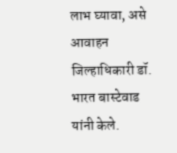लाभ घ्यावा, असे आवाहन जिल्हाधिकारी डॉ. भारत बास्टेवाड यांनी केले.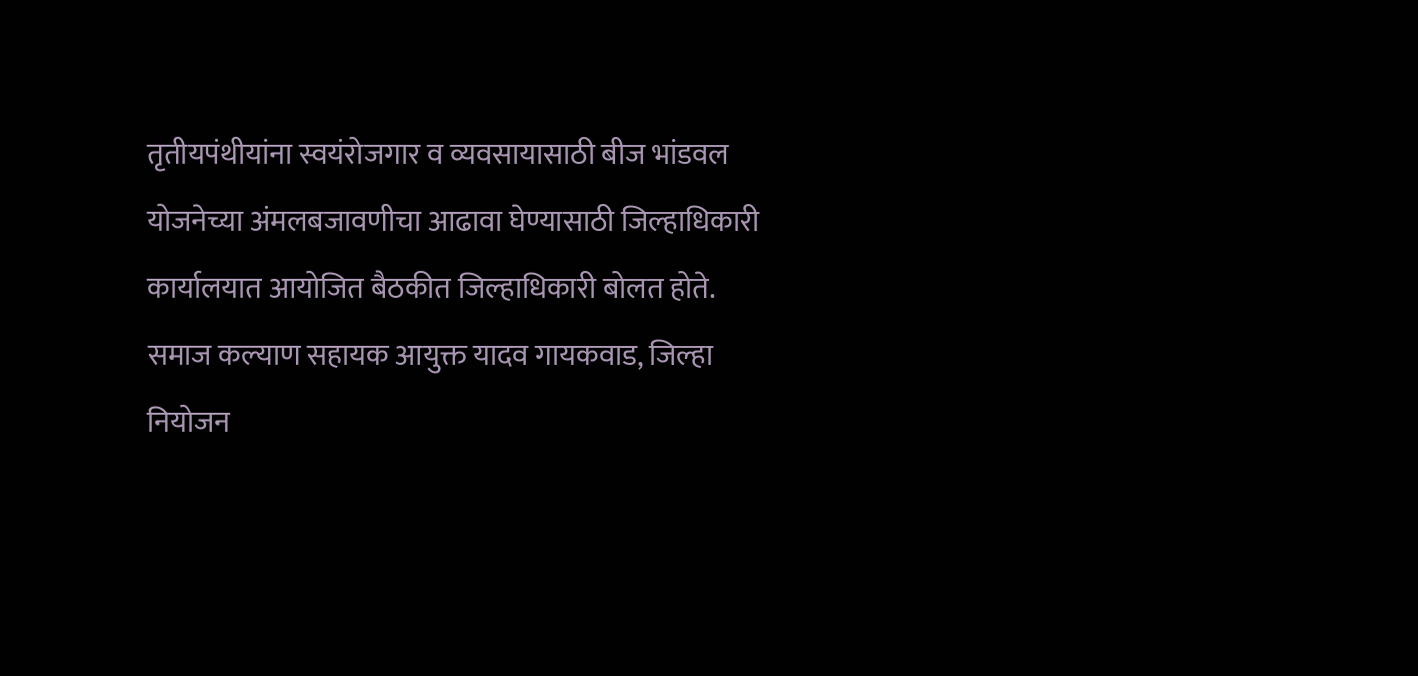तृतीयपंथीयांना स्वयंरोजगार व व्यवसायासाठी बीज भांडवल योजनेच्या अंमलबजावणीचा आढावा घेण्यासाठी जिल्हाधिकारी कार्यालयात आयोजित बैठकीत जिल्हाधिकारी बोलत होते. समाज कल्याण सहायक आयुक्त यादव गायकवाड, जिल्हा नियोजन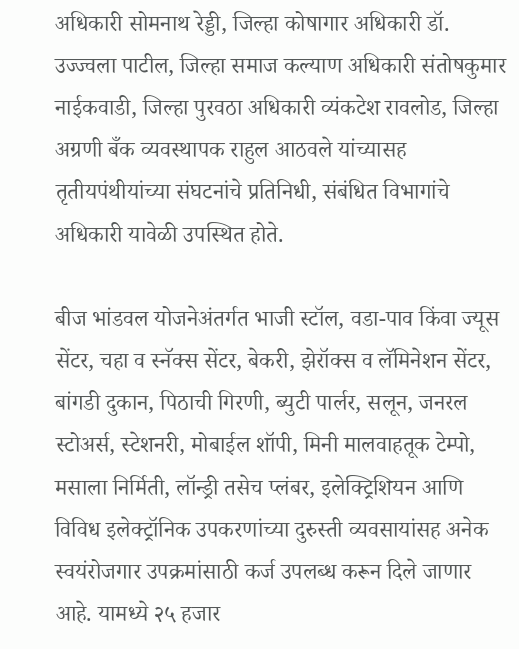अधिकारी सोमनाथ रेड्डी, जिल्हा कोषागार अधिकारी डॉ. उज्ज्वला पाटील, जिल्हा समाज कल्याण अधिकारी संतोषकुमार नाईकवाडी, जिल्हा पुरवठा अधिकारी व्यंकटेश रावलोड, जिल्हा अग्रणी बँक व्यवस्थापक राहुल आठवले यांच्यासह तृतीयपंथीयांच्या संघटनांचे प्रतिनिधी, संबंधित विभागांचे अधिकारी यावेळी उपस्थित होते.

बीज भांडवल योजनेअंतर्गत भाजी स्टॉल, वडा-पाव किंवा ज्यूस सेंटर, चहा व स्नॅक्स सेंटर, बेकरी, झेरॉक्स व लॅमिनेशन सेंटर, बांगडी दुकान, पिठाची गिरणी, ब्युटी पार्लर, सलून, जनरल स्टोअर्स, स्टेशनरी, मोबाईल शॉपी, मिनी मालवाहतूक टेम्पो, मसाला निर्मिती, लॉन्ड्री तसेच प्लंबर, इलेक्ट्रिशियन आणि विविध इलेक्ट्रॉनिक उपकरणांच्या दुरुस्ती व्यवसायांसह अनेक स्वयंरोजगार उपक्रमांसाठी कर्ज उपलब्ध करून दिले जाणार आहे. यामध्ये २५ हजार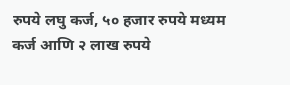रुपये लघु कर्ज, ५० हजार रुपये मध्यम कर्ज आणि २ लाख रुपये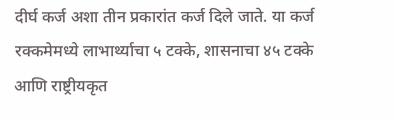दीर्घ कर्ज अशा तीन प्रकारांत कर्ज दिले जाते. या कर्ज रक्कमेमध्ये लाभार्थ्याचा ५ टक्के, शासनाचा ४५ टक्के आणि राष्ट्रीयकृत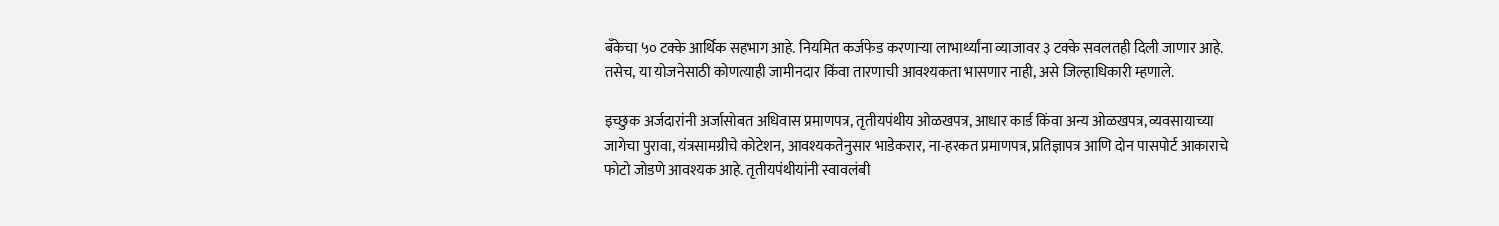बँकेचा ५० टक्के आर्थिक सहभाग आहे. नियमित कर्जफेड करणाऱ्या लाभार्थ्यांना व्याजावर ३ टक्के सवलतही दिली जाणार आहे. तसेच, या योजनेसाठी कोणत्याही जामीनदार किंवा तारणाची आवश्यकता भासणार नाही, असे जिल्हाधिकारी म्हणाले.

इच्छुक अर्जदारांनी अर्जासोबत अधिवास प्रमाणपत्र, तृतीयपंथीय ओळखपत्र, आधार कार्ड किंवा अन्य ओळखपत्र, व्यवसायाच्या जागेचा पुरावा, यंत्रसामग्रीचे कोटेशन, आवश्यकतेनुसार भाडेकरार, ना-हरकत प्रमाणपत्र, प्रतिज्ञापत्र आणि दोन पासपोर्ट आकाराचे फोटो जोडणे आवश्यक आहे. तृतीयपंथीयांनी स्वावलंबी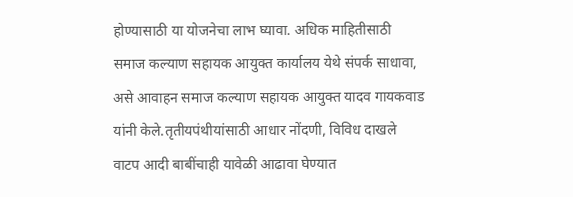होण्यासाठी या योजनेचा लाभ घ्यावा. अधिक माहितीसाठी समाज कल्याण सहायक आयुक्त कार्यालय येथे संपर्क साधावा, असे आवाहन समाज कल्याण सहायक आयुक्त यादव गायकवाड यांनी केले.तृतीयपंथीयांसाठी आधार नोंदणी, विविध दाखले वाटप आदी बाबींचाही यावेळी आढावा घेण्यात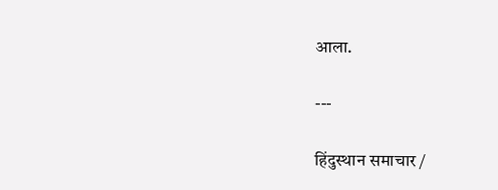आला.

---

हिंदुस्थान समाचार /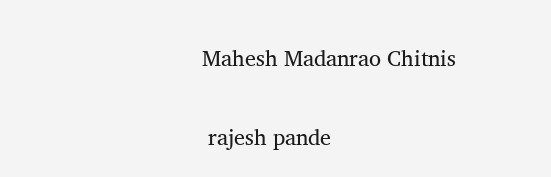Mahesh Madanrao Chitnis


 rajesh pande